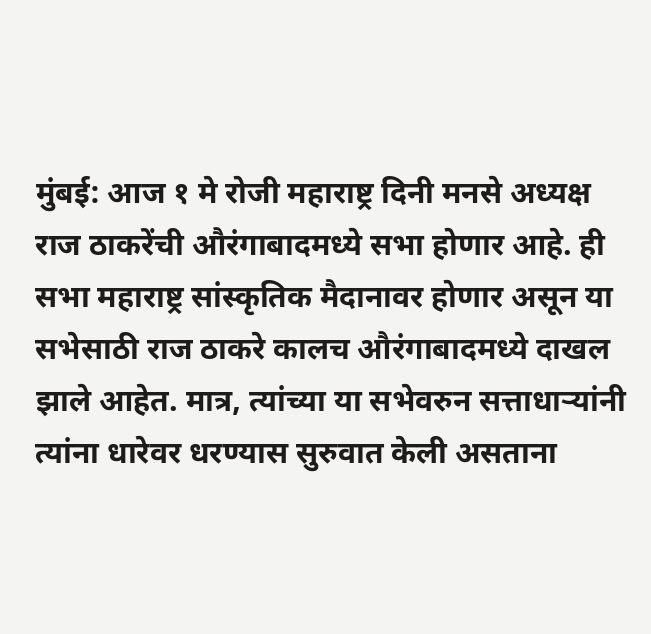मुंबई: आज १ मे रोजी महाराष्ट्र दिनी मनसे अध्यक्ष राज ठाकरेंची औरंगाबादमध्ये सभा होणार आहे. ही सभा महाराष्ट्र सांस्कृतिक मैदानावर होणार असून या सभेसाठी राज ठाकरे कालच औरंगाबादमध्ये दाखल झाले आहेत. मात्र, त्यांच्या या सभेवरुन सत्ताधाऱ्यांनी त्यांना धारेवर धरण्यास सुरुवात केली असताना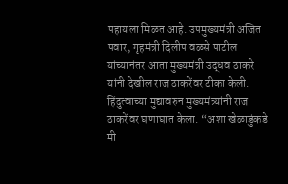पहायला मिळत आहे. उपमुख्यमंत्री अजित पवार, गृहमंत्री दिलीप वळसे पाटील यांच्यानंतर आता मुख्यमंत्री उद्धव ठाकरे यांनी देखील राज ठाकरेंवर टीका केली.
हिंदुत्वाच्या मुद्यावरुन मुख्यमंत्र्यांनी राज ठाकरेंवर घणाघात केला. “अशा खेळाडुंकडे मी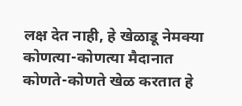लक्ष देत नाही, हे खेळाडू नेमक्या कोणत्या-कोणत्या मैदानात कोणते-कोणते खेळ करतात हे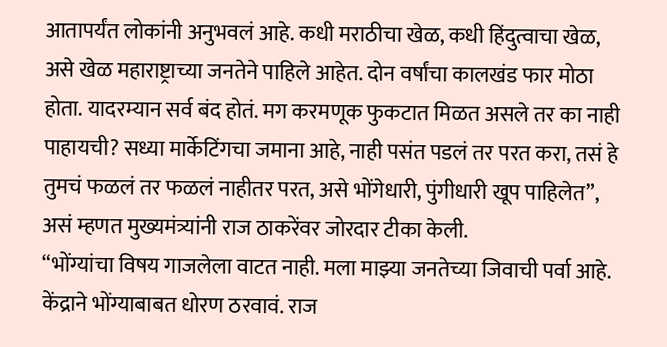आतापर्यंत लोकांनी अनुभवलं आहे. कधी मराठीचा खेळ, कधी हिंदुत्वाचा खेळ, असे खेळ महाराष्ट्राच्या जनतेने पाहिले आहेत. दोन वर्षांचा कालखंड फार मोठा होता. यादरम्यान सर्व बंद होतं. मग करमणूक फुकटात मिळत असले तर का नाही पाहायची? सध्या मार्केटिंगचा जमाना आहे, नाही पसंत पडलं तर परत करा, तसं हे तुमचं फळलं तर फळलं नाहीतर परत, असे भोंगेधारी, पुंगीधारी खूप पाहिलेत”, असं म्हणत मुख्यमंत्र्यांनी राज ठाकरेंवर जोरदार टीका केली.
“भोंग्यांचा विषय गाजलेला वाटत नाही. मला माझ्या जनतेच्या जिवाची पर्वा आहे. केंद्राने भोंग्याबाबत धोरण ठरवावं. राज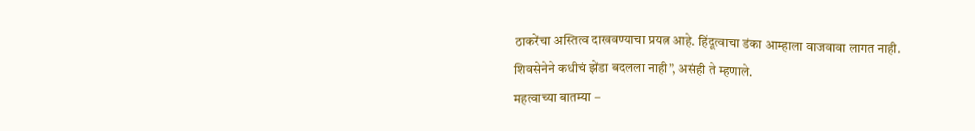ठाकरेंचा अस्तित्व दाखवण्याचा प्रयत्न आहे. हिंदूत्वाचा डंका आम्हाला वाजवावा लागत नाही. शिवसेनेने कधीचं झेंडा बदलला नाही”, असंही ते म्हणाले.
महत्वाच्या बातम्या –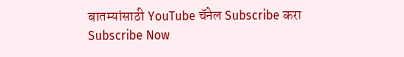बातम्यांसाठी YouTube चॅनेल Subscribe करा
Subscribe Now